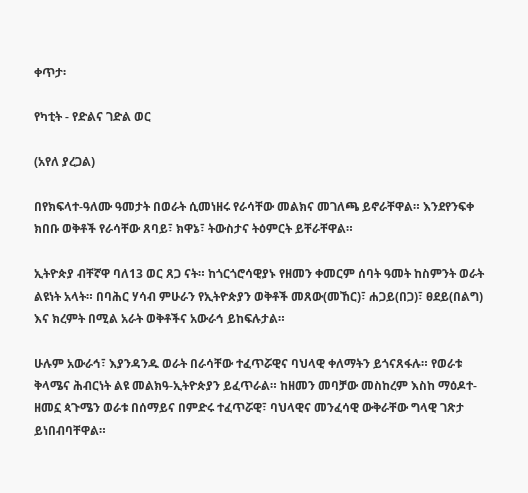ቀጥታ፡

የካቲት - የድልና ገድል ወር

(አየለ ያረጋል)

በየክፍላተ-ዓለሙ ዓመታት በወራት ሲመነዘሩ የራሳቸው መልክና መገለጫ ይኖራቸዋል። እንደየንፍቀ ክበቡ ወቅቶች የራሳቸው ጸባይ፣ ክዋኔ፣ ትውስታና ትዕምርት ይቸራቸዋል።

ኢትዮጵያ ብቸኛዋ ባለ13 ወር ጸጋ ናት። ከጎርጎሮሳዊያኑ የዘመን ቀመርም ሰባት ዓመት ከስምንት ወራት ልዩነት አላት። በባሕር ሃሳብ ምሁራን የኢትዮጵያን ወቅቶች መጸው(መኸር)፣ ሐጋይ(በጋ)፣ ፀደይ(በልግ) እና ክረምት በሚል አራት ወቅቶችና አውራኅ ይከፍሉታል።

ሁሉም አውራኅ፣ እያንዳንዱ ወራት በራሳቸው ተፈጥሯዊና ባህላዊ ቀለማትን ይጎናጸፋሉ። የወራቱ ቅላሜና ሕብርነት ልዩ መልክዓ-ኢትዮጵያን ይፈጥራል። ከዘመን መባቻው መስከረም እስከ ማዕዶተ-ዘመኗ ጳጉሜን ወራቱ በሰማይና በምድሩ ተፈጥሯዊ፣ ባህላዊና መንፈሳዊ ውቅራቸው ግላዊ ገጽታ ይነበብባቸዋል።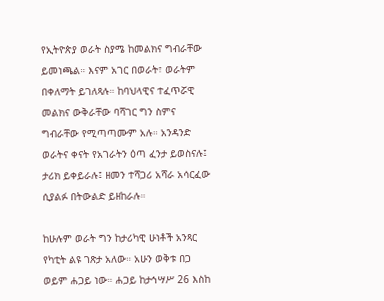የኢትዮጵያ ወራት ስያሜ ከመልክና ግብራቸው ይመነጫል። እናም አገር በወራት፣ ወራትም በቀለማት ይገለጻሉ። ከባህላዊና ተፈጥሯዊ መልክና ውቅራቸው ባሻገር ግን ስምና ግብራቸው የሚጣጣሙም አሉ። አንዳንድ ወራትና ቀናት የአገራትን ዕጣ ፈንታ ይወስናሉ፤ ታሪክ ይቀይራሉ፤ ዘመን ተሻጋሪ አሻራ አሳርፈው ሲያልፉ በትውልድ ይዘከራሉ።

ከሁሉም ወራት ግን ከታሪካዊ ሁነቶች አንጻር የካቲት ልዩ ገጽታ አለው። አሁን ወቅቱ በጋ ወይም ሐጋይ ነው። ሐጋይ ከታኅሣሥ 26 እስከ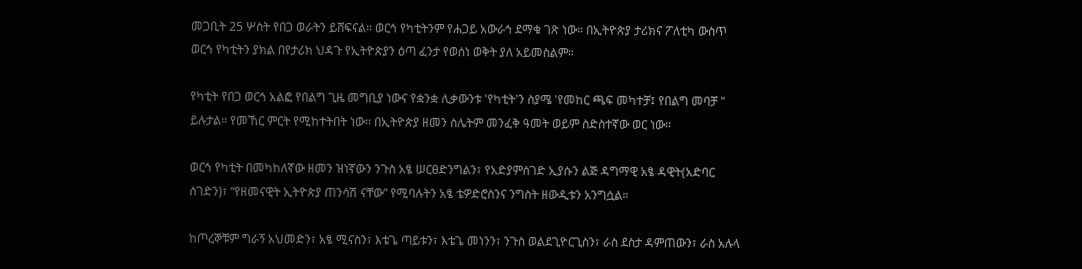መጋቢት 25 ሦስት የበጋ ወራትን ይሸፍናል። ወርኅ የካቲትንም የሐጋይ አውራኅ ደማቁ ገጽ ነው። በኢትዮጵያ ታሪክና ፖለቲካ ውስጥ ወርኅ የካቲትን ያክል በየታሪክ ህዳጉ የኢትዮጵያን ዕጣ ፈንታ የወሰነ ወቅት ያለ አይመስልም።

የካቲት የበጋ ወርኅ አልፎ የበልግ ጊዜ መግቢያ ነውና የቋንቋ ሊቃውንቱ 'የካቲት'ን ስያሜ 'የመከር ጫፍ መካተቻ፤ የበልግ መባቻ " ይሉታል። የመኸር ምርት የሚከተትበት ነው። በኢትዮጵያ ዘመን ስሌትም መንፈቅ ዓመት ወይም ስድስተኛው ወር ነው።

ወርኅ የካቲት በመካከለኛው ዘመን ዝነኛውን ንጉስ አፄ ሠርፀድንግልን፣ የአድያምሰገድ ኢያሱን ልጅ ዳግማዊ አፄ ዳዊት(አድባር ሰገድን)፣ “የዘመናዊት ኢትዮጵያ ጠንሳሽ ናቸው” የሚባሉትን አፄ ቴዎድሮስንና ንግስት ዘውዲቱን አንግሷል።

ከጦረኞቹም ግራኝ አህመድን፣ አፄ ሚናስን፣ እቴጌ ጣይቱን፣ እቴጌ መነንን፣ ንጉስ ወልደጊዮርጊስን፣ ራስ ደስታ ዳምጠውን፣ ራስ አሉላ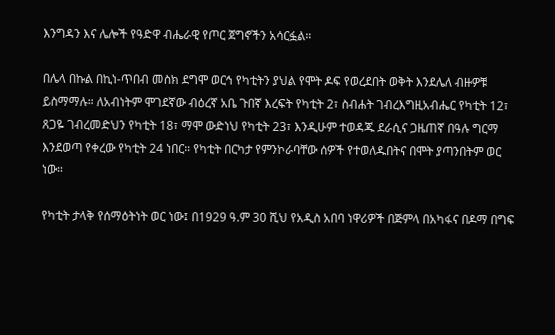እንግዳን እና ሌሎች የዓድዋ ብሔራዊ የጦር ጀግኖችን አሳርፏል።

በሌላ በኩል በኪነ-ጥበብ መስክ ደግሞ ወርኅ የካቲትን ያህል የሞት ዶፍ የወረደበት ወቅት እንደሌለ ብዙዎቹ ይስማማሉ። ለአብነትም ሞገደኛው ብዕረኛ አቤ ጉበኛ እረፍት የካቲት 2፣ ስብሐት ገብረእግዚአብሔር የካቲት 12፣ ጸጋዬ ገብረመድህን የካቲት 18፣ ማሞ ውድነህ የካቲት 23፣ እንዲሁም ተወዳጁ ደራሲና ጋዜጠኛ በዓሉ ግርማ እንደወጣ የቀረው የካቲት 24 ነበር። የካቲት በርካታ የምንኮራባቸው ሰዎች የተወለዱበትና በሞት ያጣንበትም ወር ነው።

የካቲት ታላቅ የሰማዕትነት ወር ነው፤ በ1929 ዓ.ም 30 ሺህ የአዲስ አበባ ነዋሪዎች በጅምላ በአካፋና በዶማ በግፍ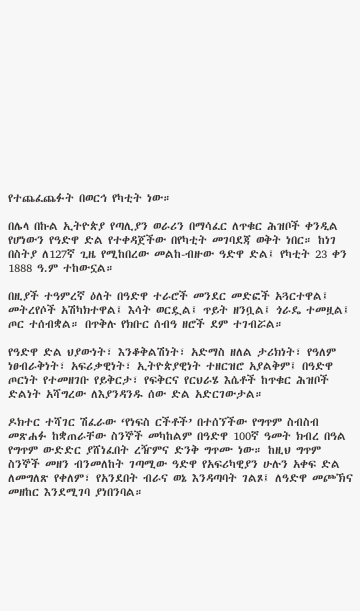የተጨፈጨፉት በወርኅ የካቲት ነው።

በሌላ በኩል ኢትዮጵያ የጣሊያን ወራሪን በማሳፈር ለጥቁር ሕዝቦች ቀንዲል የሆነውን የዓድዋ ድል የተቀዳጀችው በየካቲት መገባደጃ ወቅት ነበር። ከነገ በስትያ ለ127ኛ ጊዜ የሚከበረው መልከ-ብዙው ዓድዋ ድል፤ የካቲት 23 ቀን 1888 ዓ.ም ተከውኗል።

በዚያች ተዓምረኛ ዕለት በዓድዋ ተራሮች መንደር መድፎች አጓርተዋል፤ መትረየሶች አሽካክተዋል፤ እሳት ወርዷል፤ ጥይት ዘንቧል፤ ጎራዴ ተመዟል፤ ጦር ተሰብቋል። በጥቅሉ የክቡር ሰብዓ ዘሮች ደም ተገብሯል።

የዓድዋ ድል ህያውነት፣ እንቆቅልሽነት፣ አድማስ ዘለል ታሪክነት፣ የዓለም ነፀብራቅነት፣ አፍሪቃዊነት፣ ኢትዮጵያዊነት ተዘርዝሮ አያልቅም፤ በዓድዋ ጦርነት የተመዘገቡ የይቅርታ፣ የፍቅርና የርህራሄ እሴቶች ከጥቁር ሕዝቦች ድልነት አሻግረው ለእያንዳንዱ ሰው ድል አድርገውታል።

ዶክተር ተሻገር ሽፈራው ‘የነፍስ ርችቶች’ በተሰኘችው የግጥም ስብስብ መጽሐፉ ከቋጠራቸው ስንኞች መካከልም በዓድዋ 100ኛ ዓመት ክብረ በዓል የግጥም ውድድር ያሸነፈበት ረዥምና ድንቅ ግጥሙ ነው። ከዚህ ግጥም ስንኞች መዘን ብንመለከት ገጣሚው ዓድዋ የአፍሪካዊያን ሁሉን አቀፍ ድል ለመግለጽ የቀለም፣ የአንደበት ብራና ወኔ እንዳጣባት ገልጾ፤ ለዓድዋ መጮኽና መዘከር እንደሚገባ ያነበንባል።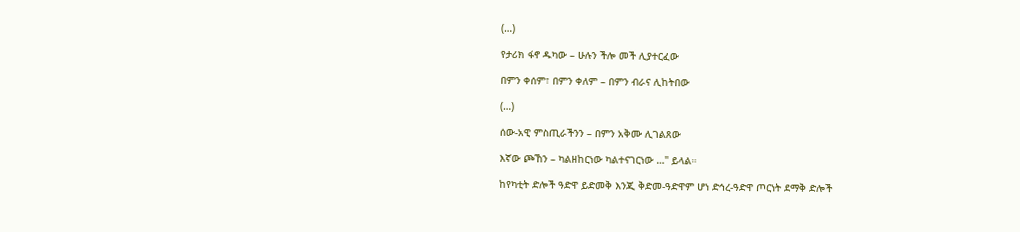(…)

የታሪክ ፋኖ ዱካው – ሁሉን ችሎ መች ሊያተርፈው

በምን ቀሰም፣ በምን ቀለም – በምን ብራና ሊከትበው

(…)

ሰው-አዊ ምስጢራችንን – በምን አቅሙ ሊገልጸው

እኛው ጮኸን – ካልዘከርነው ካልተናገርነው …" ይላል።

ከየካቲት ድሎች ዓድዋ ይድመቅ እንጂ ቅድመ-ዓድዋም ሆነ ድኅረ-ዓድዋ ጦርነት ደማቅ ድሎች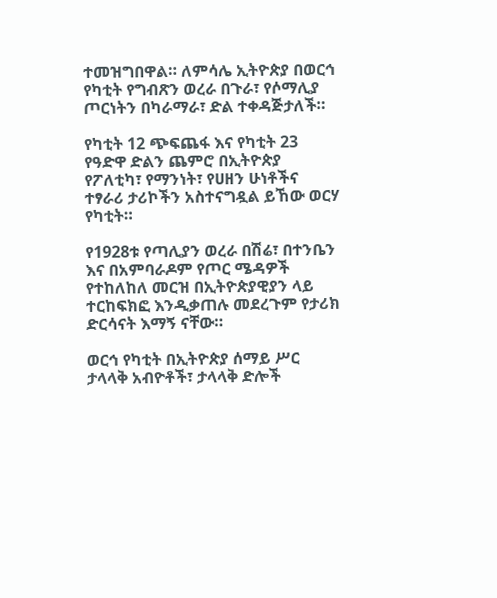ተመዝግበዋል። ለምሳሌ ኢትዮጵያ በወርኅ የካቲት የግብጽን ወረራ በጉራ፣ የሶማሊያ ጦርነትን በካራማራ፣ ድል ተቀዳጅታለች።

የካቲት 12 ጭፍጨፋ እና የካቲት 23 የዓድዋ ድልን ጨምሮ በኢትዮጵያ የፖለቲካ፣ የማንነት፣ የሀዘን ሁነቶችና ተፃራሪ ታሪኮችን አስተናግዷል ይኸው ወርሃ የካቲት።

የ1928ቱ የጣሊያን ወረራ በሽሬ፣ በተንቤን እና በአምባራዶም የጦር ሜዳዎች የተከለከለ መርዝ በኢትዮጵያዊያን ላይ ተርከፍክፎ እንዲቃጠሉ መደረጉም የታሪክ ድርሳናት እማኝ ናቸው።

ወርኅ የካቲት በኢትዮጵያ ሰማይ ሥር ታላላቅ አብዮቶች፣ ታላላቅ ድሎች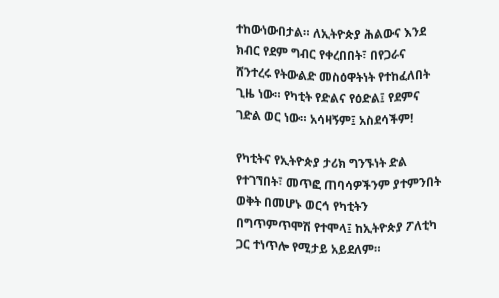ተከውነውበታል። ለኢትዮጵያ ሕልውና እንደ ክብር የደም ግብር የቀረበበት፣ በየጋራና ሸንተረሩ የትውልድ መስዕዋትነት የተከፈለበት ጊዜ ነው። የካቲት የድልና የዕድል፤ የደምና ገድል ወር ነው። አሳዛኝም፤ አስደሳችም!

የካቲትና የኢትዮጵያ ታሪክ ግንኙነት ድል የተገኘበት፣ መጥፎ ጠባሳዎችንም ያተምንበት ወቅት በመሆኑ ወርኅ የካቲትን በግጥምጥሞሽ የተሞላ፤ ከኢትዮጵያ ፖለቲካ ጋር ተነጥሎ የሚታይ አይደለም።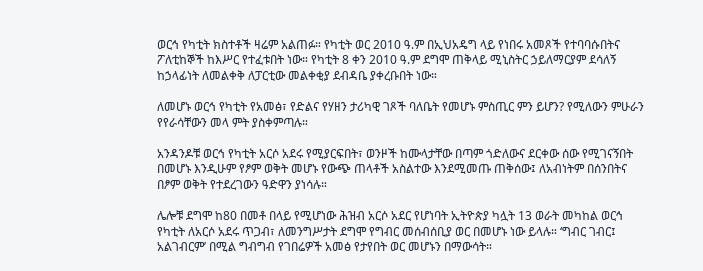ወርኅ የካቲት ክስተቶች ዛሬም አልጠፉ። የካቲት ወር 2010 ዓ.ም በኢህአዴግ ላይ የነበሩ አመጾች የተባባሱበትና ፖለቲከኞች ከእሥር የተፈቱበት ነው። የካቲት 8 ቀን 2010 ዓ.ም ደግሞ ጠቅላይ ሚኒስትር ኃይለማርያም ደሳለኝ ከኃላፊነት ለመልቀቅ ለፓርቲው መልቀቂያ ደብዳቤ ያቀረቡበት ነው።

ለመሆኑ ወርኅ የካቲት የአመፅ፣ የድልና የሃዘን ታሪካዊ ገጾች ባለቤት የመሆኑ ምስጢር ምን ይሆን? የሚለውን ምሁራን የየራሳቸውን መላ ምት ያስቀምጣሉ።

አንዳንዶቹ ወርኅ የካቲት አርሶ አደሩ የሚያርፍበት፣ ወንዞች ከሙላታቸው በጣም ጎድለውና ደርቀው ሰው የሚገናኝበት በመሆኑ እንዲሁም የፆም ወቅት መሆኑ የውጭ ጠላቶች አስልተው እንደሚመጡ ጠቅሰው፤ ለአብነትም በሰንበትና በፆም ወቅት የተደረገውን ዓድዋን ያነሳሉ።

ሌሎቹ ደግሞ ከ80 በመቶ በላይ የሚሆነው ሕዝብ አርሶ አደር የሆነባት ኢትዮጵያ ካሏት 13 ወራት መካከል ወርኅ የካቲት ለአርሶ አደሩ ጥጋብ፣ ለመንግሥታት ደግሞ የግብር መሰብሰቢያ ወር በመሆኑ ነው ይላሉ። ‘ግብር ገብር፤ አልገብርም’ በሚል ግብግብ የገበሬዎች አመፅ የታየበት ወር መሆኑን በማውሳት።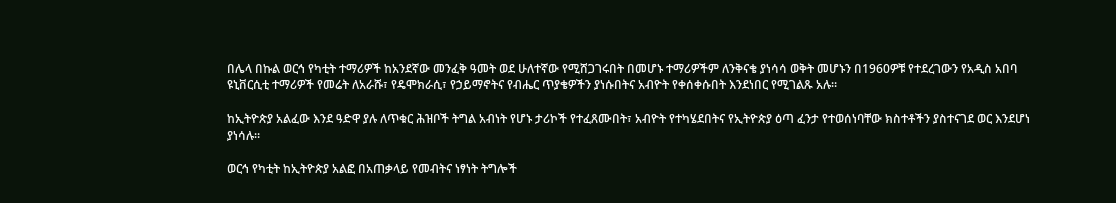በሌላ በኩል ወርኅ የካቲት ተማሪዎች ከአንደኛው መንፈቅ ዓመት ወደ ሁለተኛው የሚሸጋገሩበት በመሆኑ ተማሪዎችም ለንቅናቄ ያነሳሳ ወቅት መሆኑን በ1960ዎቹ የተደረገውን የአዲስ አበባ ዩኒቨርሲቲ ተማሪዎች የመሬት ለአራሹ፣ የዴሞክራሲ፣ የኃይማኖትና የብሔር ጥያቄዎችን ያነሱበትና አብዮት የቀሰቀሱበት እንደነበር የሚገልጹ አሉ።

ከኢትዮጵያ አልፈው እንደ ዓድዋ ያሉ ለጥቁር ሕዝቦች ትግል አብነት የሆኑ ታሪኮች የተፈጸሙበት፣ አብዮት የተካሄደበትና የኢትዮጵያ ዕጣ ፈንታ የተወሰነባቸው ክስተቶችን ያስተናገደ ወር እንደሆነ ያነሳሉ።

ወርኅ የካቲት ከኢትዮጵያ አልፎ በአጠቃላይ የመብትና ነፃነት ትግሎች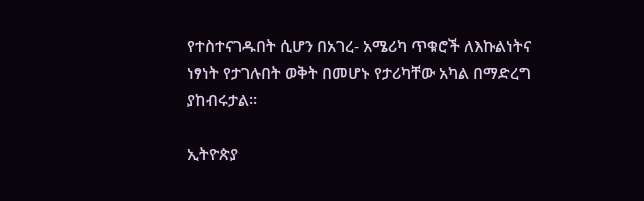የተስተናገዱበት ሲሆን በአገረ- አሜሪካ ጥቁሮች ለእኩልነትና ነፃነት የታገሉበት ወቅት በመሆኑ የታሪካቸው አካል በማድረግ ያከብሩታል።

ኢትዮጵያ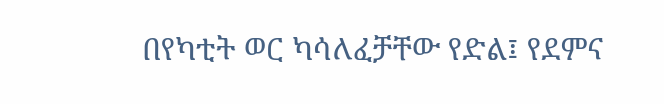በየካቲት ወር ካሳለፈቻቸው የድል፤ የደምና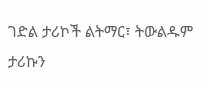ገድል ታሪኮች ልትማር፣ ትውልዱም ታሪኩን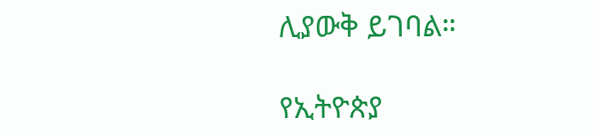ሊያውቅ ይገባል።

የኢትዮጵያ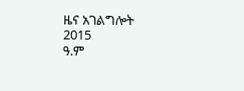ዜና አገልግሎት
2015
ዓ.ም